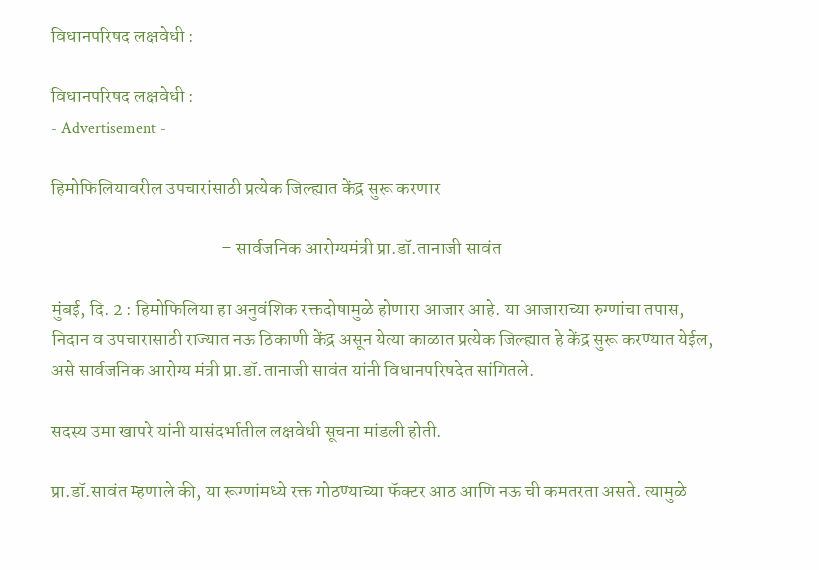विधानपरिषद लक्षवेधी :

विधानपरिषद लक्षवेधी :
- Advertisement -

हिमोफिलियावरील उपचारांसाठी प्रत्येक जिल्ह्यात केंद्र सुरू करणार

                                              – सार्वजनिक आरोग्यमंत्री प्रा.डॉ.तानाजी सावंत

मुंबई, दि. 2 : हिमोफिलिया हा अनुवंशिक रक्तदोषामुळे होणारा आजार आहे. या आजाराच्या रुग्णांचा तपास, निदान व उपचारासाठी राज्यात नऊ ठिकाणी केंद्र असून येत्या काळात प्रत्येक जिल्ह्यात हे केंद्र सुरू करण्यात येईल, असे सार्वजनिक आरोग्य मंत्री प्रा.डॉ.तानाजी सावंत यांनी विधानपरिषदेत सांगितले.

सदस्य उमा खापरे यांनी यासंदर्भातील लक्षवेधी सूचना मांडली होती.

प्रा.डॉ.सावंत म्हणाले की, या रूग्णांमध्ये रक्त गोठण्याच्या फॅक्टर आठ आणि नऊ ची कमतरता असते. त्यामुळे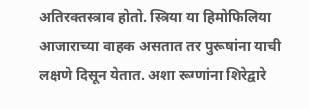अतिरक्तस्त्राव होतो. स्त्रिया या हिमोफिलिया आजाराच्या वाहक असतात तर पुरूषांना याची लक्षणे दिसून येतात. अशा रूग्णांना शिरेद्वारे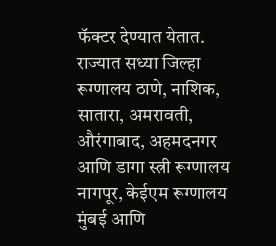फॅक्टर देण्यात येतात. राज्यात सध्या जिल्हा रूग्णालय ठाणे, नाशिक, सातारा, अमरावती, औरंगाबाद, अहमदनगर आणि डागा स्त्री रूग्णालय नागपूर, केईएम रूग्णालय मुंबई आणि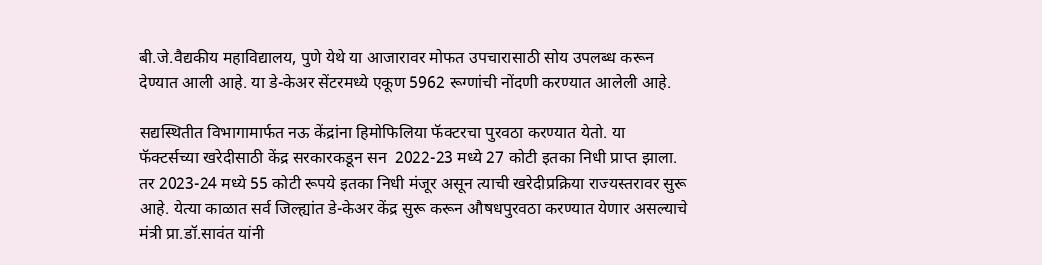बी.जे.वैद्यकीय महाविद्यालय, पुणे येथे या आजारावर मोफत उपचारासाठी सोय उपलब्ध करून देण्यात आली आहे. या डे-केअर सेंटरमध्ये एकूण 5962 रूग्णांची नोंदणी करण्यात आलेली आहे.

सद्यस्थितीत विभागामार्फत नऊ केंद्रांना हिमोफिलिया फॅक्टरचा पुरवठा करण्यात येतो. या फॅक्टर्सच्या खरेदीसाठी केंद्र सरकारकडून सन  2022-23 मध्ये 27 कोटी इतका निधी प्राप्त झाला. तर 2023-24 मध्ये 55 कोटी रूपये इतका निधी मंजूर असून त्याची खरेदीप्रक्रिया राज्यस्तरावर सुरू आहे. येत्या काळात सर्व जिल्ह्यांत डे-केअर केंद्र सुरू करून औषधपुरवठा करण्यात येणार असल्याचे मंत्री प्रा.डॉ.सावंत यांनी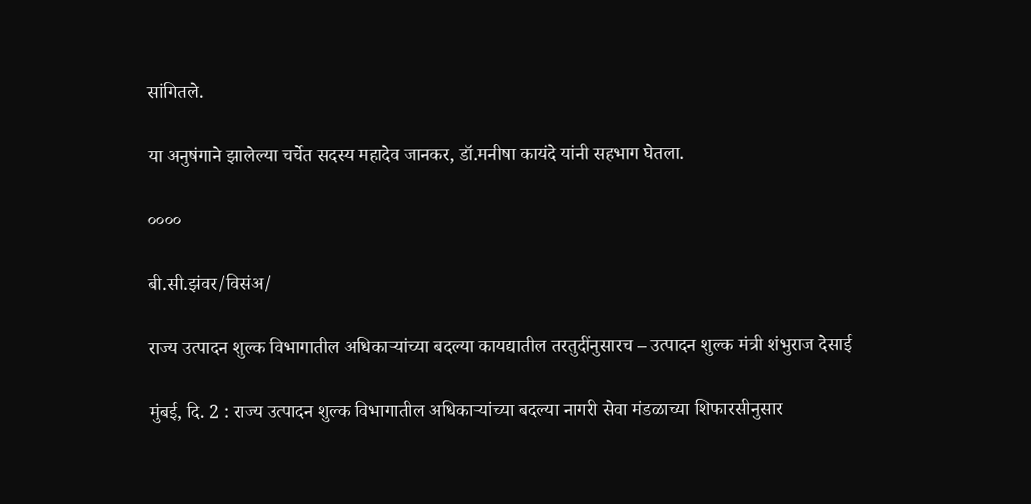सांगितले.

या अनुषंगाने झालेल्या चर्चेत सदस्य महादेव जानकर, डॉ.मनीषा कायंदे यांनी सहभाग घेतला.

००००

बी.सी.झंवर/विसंअ/

राज्य उत्पादन शुल्क विभागातील अधिकाऱ्यांच्या बदल्या कायद्यातील तरतुदींनुसारच – उत्पादन शुल्क मंत्री शंभुराज देसाई

मुंबई, दि. 2 : राज्य उत्पादन शुल्क विभागातील अधिकाऱ्यांच्या बदल्या नागरी सेवा मंडळाच्या शिफारसीनुसार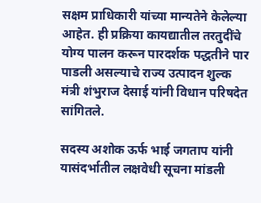सक्षम प्राधिकारी यांच्या मान्यतेने केलेल्या आहेत. ही प्रक्रिया कायद्यातील तरतुदींचे योग्य पालन करून पारदर्शक पद्धतीने पार पाडली असल्याचे राज्य उत्पादन शुल्क मंत्री शंभुराज देसाई यांनी विधान परिषदेत सांगितले.

सदस्य अशोक ऊर्फ भाई जगताप यांनी यासंदर्भातील लक्षवेधी सूचना मांडली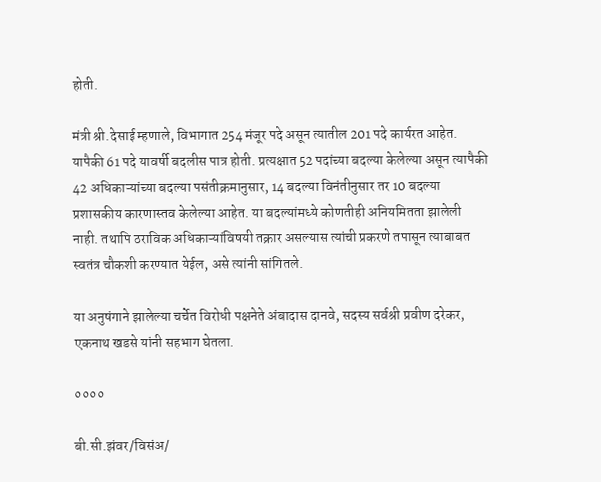होती.

मंत्री श्री.देसाई म्हणाले, विभागात 254 मंजूर पदे असून त्यातील 201 पदे कार्यरत आहेत. यापैकी 61 पदे यावर्षी बदलीस पात्र होती. प्रत्यक्षात 52 पदांच्या बदल्या केलेल्या असून त्यापैकी 42 अधिकाऱ्यांच्या बदल्या पसंतीक्रमानुसार, 14 बदल्या विनंतीनुसार तर 10 बदल्या प्रशासकीय कारणास्तव केलेल्या आहेत. या बदल्यांमध्ये कोणतीही अनियमितता झालेली नाही. तथापि ठराविक अधिकाऱ्यांविषयी तक्रार असल्यास त्यांची प्रकरणे तपासून त्याबाबत स्वतंत्र चौकशी करण्यात येईल, असे त्यांनी सांगितले.

या अनुषंगाने झालेल्या चर्चेत विरोधी पक्षनेते अंबादास दानवे, सदस्य सर्वश्री प्रवीण दरेकर, एकनाथ खडसे यांनी सहभाग घेतला.

००००

बी.सी.झंवर/विसंअ/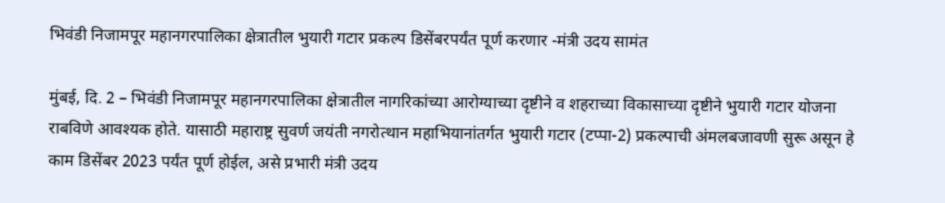भिवंडी निजामपूर महानगरपालिका क्षेत्रातील भुयारी गटार प्रकल्प डिसेंबरपर्यंत पूर्ण करणार -मंत्री उदय सामंत

मुंबई, दि. 2 – भिवंडी निजामपूर महानगरपालिका क्षेत्रातील नागरिकांच्या आरोग्याच्या दृष्टीने व शहराच्या विकासाच्या दृष्टीने भुयारी गटार योजना राबविणे आवश्यक होते. यासाठी महाराष्ट्र सुवर्ण जयंती नगरोत्थान महाभियानांतर्गत भुयारी गटार (टप्पा-2) प्रकल्पाची अंमलबजावणी सुरू असून हे काम डिसेंबर 2023 पर्यंत पूर्ण होईल, असे प्रभारी मंत्री उदय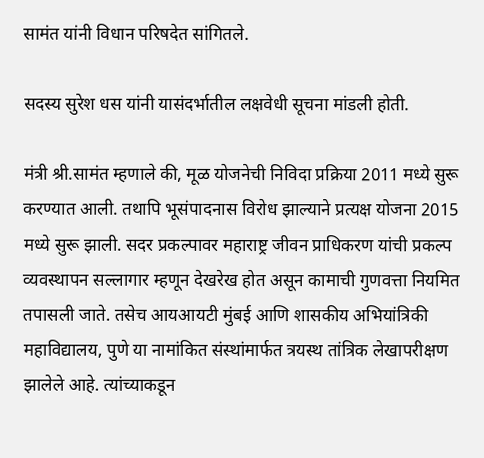सामंत यांनी विधान परिषदेत सांगितले.

सदस्य सुरेश धस यांनी यासंदर्भातील लक्षवेधी सूचना मांडली होती.

मंत्री श्री.सामंत म्हणाले की, मूळ योजनेची निविदा प्रक्रिया 2011 मध्ये सुरू करण्यात आली. तथापि भूसंपादनास विरोध झाल्याने प्रत्यक्ष योजना 2015 मध्ये सुरू झाली. सदर प्रकल्पावर महाराष्ट्र जीवन प्राधिकरण यांची प्रकल्प व्यवस्थापन सल्लागार म्हणून देखरेख होत असून कामाची गुणवत्ता नियमित तपासली जाते. तसेच आयआयटी मुंबई आणि शासकीय अभियांत्रिकी महाविद्यालय, पुणे या नामांकित संस्थांमार्फत त्रयस्थ तांत्रिक लेखापरीक्षण झालेले आहे. त्यांच्याकडून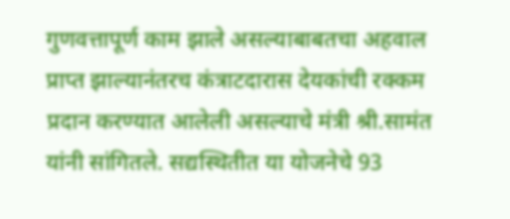गुणवत्तापूर्ण काम झाले असल्याबाबतचा अहवाल प्राप्त झाल्यानंतरच कंत्राटदारास देयकांची रक्कम प्रदान करण्यात आलेली असल्याचे मंत्री श्री.सामंत यांनी सांगितले. सद्यस्थितीत या योजनेचे 93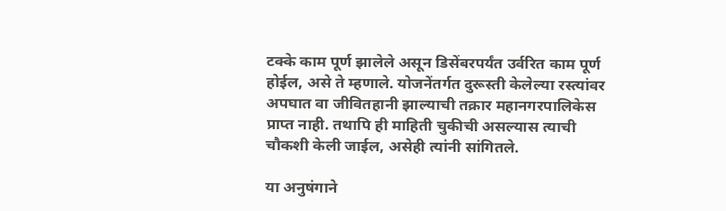टक्के काम पूर्ण झालेले असून डिसेंबरपर्यंत उर्वरित काम पूर्ण होईल, असे ते म्हणाले. योजनेंतर्गत दुरूस्ती केलेल्या रस्त्यांवर अपघात वा जीवितहानी झाल्याची तक्रार महानगरपालिकेस प्राप्त नाही. तथापि ही माहिती चुकीची असल्यास त्याची चौकशी केली जाईल, असेही त्यांनी सांगितले.

या अनुषंगाने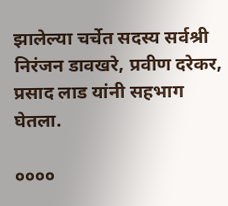झालेल्या चर्चेत सदस्य सर्वश्री निरंजन डावखरे, प्रवीण दरेकर, प्रसाद लाड यांनी सहभाग घेतला.

००००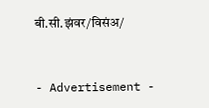बी.सी.झंवर/विसंअ/



- Advertisement -